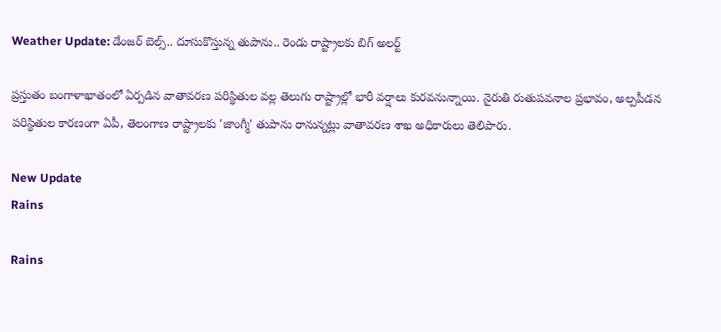Weather Update: డేంజర్ బెల్స్.. దూసుకొస్తున్న తుపాను.. రెండు రాష్ట్రాలకు బిగ్ అలర్ట్

ప్రస్తుతం బంగాళాఖాతంలో ఏర్పడిన వాతావరణ పరిస్థితుల వల్ల తెలుగు రాష్ట్రాల్లో భారీ వర్షాలు కురవనున్నాయి. నైరుతి రుతుపవనాల ప్రభావం, అల్పపీడన పరిస్థితుల కారణంగా ఏపీ, తెలంగాణ రాష్ట్రాలకు 'జాంగ్మీ' తుపాను రానున్నట్లు వాతావరణ శాఖ అధికారులు తెలిపారు.

New Update
Rains

Rains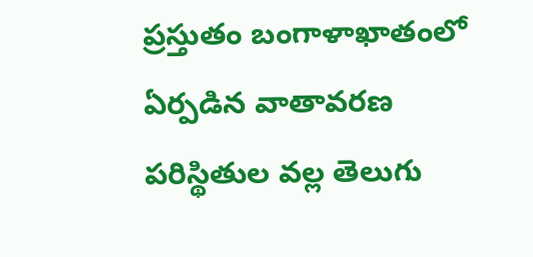ప్రస్తుతం బంగాళాఖాతంలో ఏర్పడిన వాతావరణ పరిస్థితుల వల్ల తెలుగు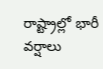రాష్ట్రాల్లో భారీ వర్షాలు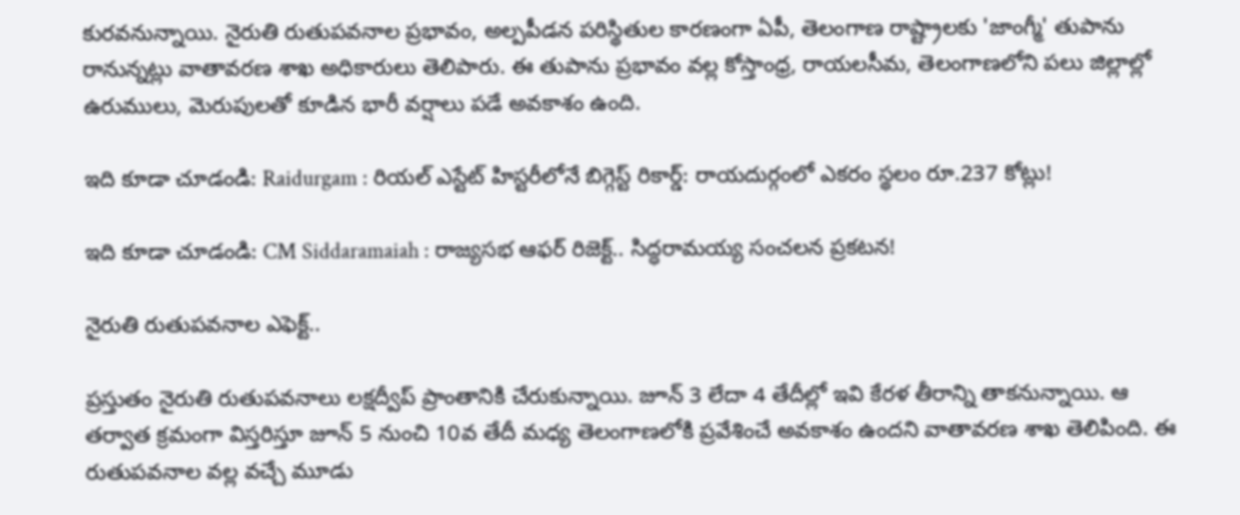కురవనున్నాయి. నైరుతి రుతుపవనాల ప్రభావం, అల్పపీడన పరిస్థితుల కారణంగా ఏపీ, తెలంగాణ రాష్ట్రాలకు 'జాంగ్మీ' తుపాను రానున్నట్లు వాతావరణ శాఖ అధికారులు తెలిపారు. ఈ తుపాను ప్రభావం వల్ల కోస్తాంధ్ర, రాయలసీమ, తెలంగాణలోని పలు జిల్లాల్లో ఉరుములు, మెరుపులతో కూడిన భారీ వర్షాలు పడే అవకాశం ఉంది.

ఇది కూడా చూడండి: Raidurgam : రియల్ ఎస్టేట్ హిస్టరీలోనే బిగ్గెస్ట్ రికార్డ్: రాయదుర్గంలో ఎకరం స్థలం రూ.237 కోట్లు!

ఇది కూడా చూడండి: CM Siddaramaiah : రాజ్యసభ ఆఫర్ రిజెక్ట్.. సిద్ధరామయ్య సంచలన ప్రకటన!

నైరుతి రుతుపవనాల ఎఫెక్ట్..

ప్రస్తుతం నైరుతి రుతుపవనాలు లక్షద్వీప్ ప్రాంతానికి చేరుకున్నాయి. జూన్ 3 లేదా 4 తేదీల్లో ఇవి కేరళ తీరాన్ని తాకనున్నాయి. ఆ తర్వాత క్రమంగా విస్తరిస్తూ జూన్ 5 నుంచి 10వ తేదీ మధ్య తెలంగాణలోకి ప్రవేశించే అవకాశం ఉందని వాతావరణ శాఖ తెలిపింది. ఈ రుతుపవనాల వల్ల వచ్చే మూడు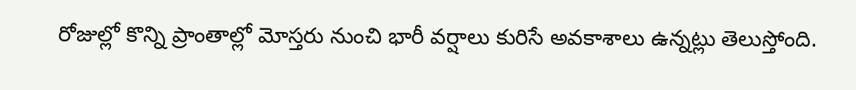రోజుల్లో కొన్ని ప్రాంతాల్లో మోస్తరు నుంచి భారీ వర్షాలు కురిసే అవకాశాలు ఉన్నట్లు తెలుస్తోంది.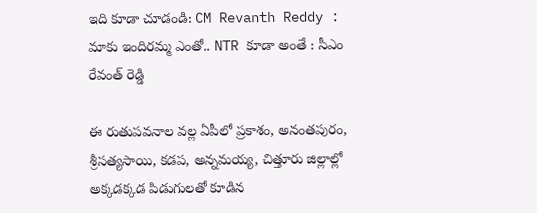ఇది కూడా చూడండి: CM Revanth Reddy : మాకు ఇందిరమ్మ ఎంతో.. NTR కూడా అంతే : సీఎం రేవంత్ రెడ్డి

ఈ రుతుపవనాల వల్ల ఏపీలో ప్రకాశం, అనంతపురం, శ్రీసత్యసాయి, కడప, అన్నమయ్య, చిత్తూరు జిల్లాల్లో అక్కడక్కడ పిడుగులతో కూడిన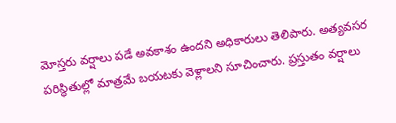మోస్తరు వర్షాలు పడే అవకాశం ఉందని అధికారులు తెలిపారు. అత్యవసర పరిస్థితుల్లో మాత్రమే బయటకు వెళ్లాలని సూచించారు. ప్రస్తుతం వర్షాలు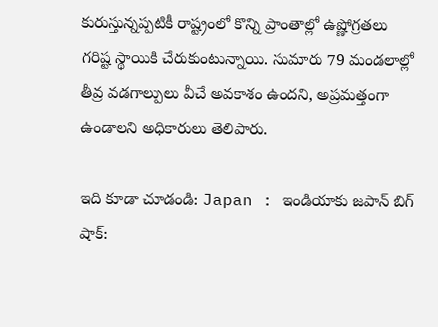కురుస్తున్నప్పటికీ రాష్ట్రంలో కొన్ని ప్రాంతాల్లో ఉష్ణోగ్రతలు గరిష్ట స్థాయికి చేరుకుంటున్నాయి. సుమారు 79 మండలాల్లో తీవ్ర వడగాల్పులు వీచే అవకాశం ఉందని, అప్రమత్తంగా ఉండాలని అధికారులు తెలిపారు.

ఇది కూడా చూడండి: Japan : ఇండియాకు జపాన్ బిగ్ షాక్: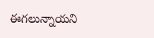ఈగలున్నాయని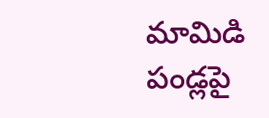మామిడి పండ్లపై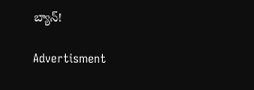బ్యాన్!

Advertisment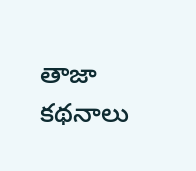తాజా కథనాలు